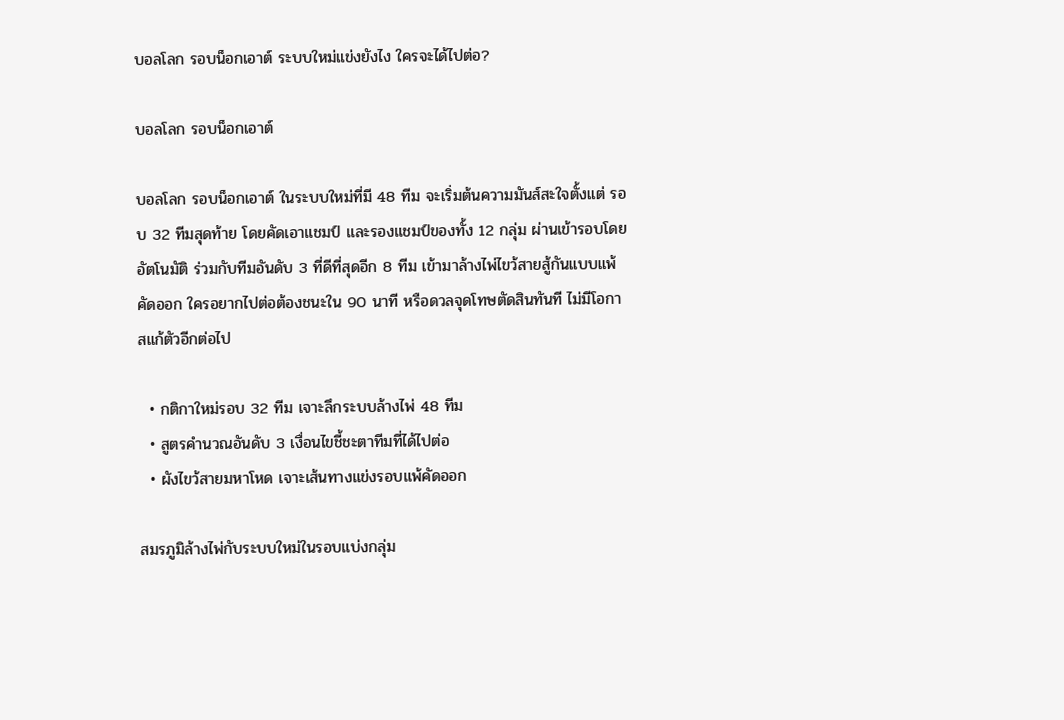บอลโลก รอบน็อกเอาต์ ระบบใหม่แข่งยังไง ใครจะได้ไปต่อ?

บอลโลก รอบน็อกเอาต์

บอลโลก รอบน็อกเอาต์ ในระบบใหม่ที่มี 48 ทีม จะเริ่มต้นความมันส์สะใจตั้งแต่ รอบ 32 ทีมสุดท้าย โดยคัดเอาแชมป์ และรองแชมป์ของทั้ง 12 กลุ่ม ผ่านเข้ารอบโดยอัตโนมัติ ร่วมกับทีมอันดับ 3 ที่ดีที่สุดอีก 8 ทีม เข้ามาล้างไพ่ไขว้สายสู้กันแบบแพ้คัดออก ใครอยากไปต่อต้องชนะใน 90 นาที หรือดวลจุดโทษตัดสินทันที ไม่มีโอกาสแก้ตัวอีกต่อไป

  • กติกาใหม่รอบ 32 ทีม เจาะลึกระบบล้างไพ่ 48 ทีม
  • สูตรคำนวณอันดับ 3 เงื่อนไขชี้ชะตาทีมที่ได้ไปต่อ
  • ผังไขว้สายมหาโหด เจาะเส้นทางแข่งรอบแพ้คัดออก

สมรภูมิล้างไพ่กับระบบใหม่ในรอบแบ่งกลุ่ม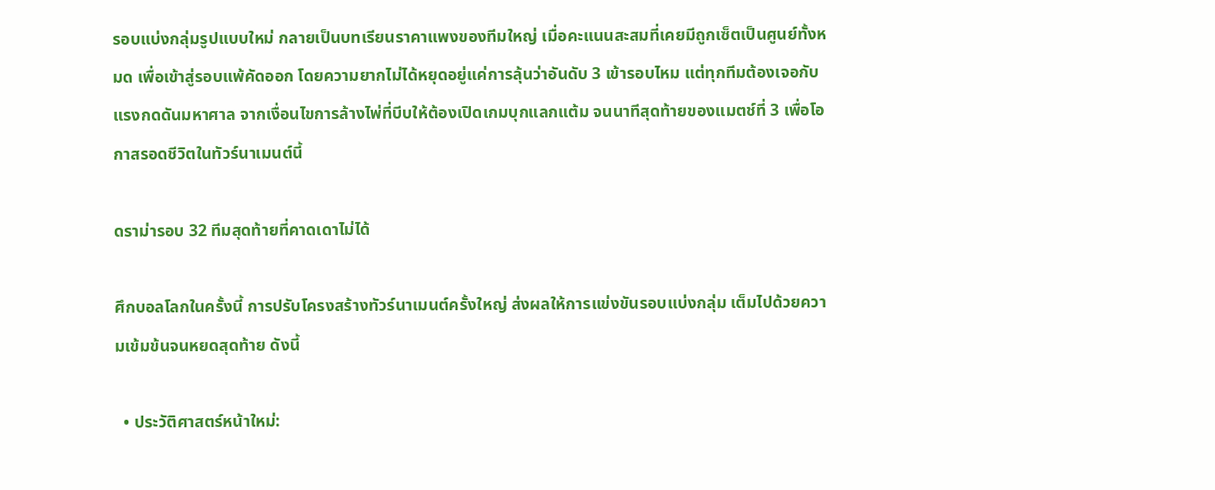รอบแบ่งกลุ่มรูปแบบใหม่ กลายเป็นบทเรียนราคาแพงของทีมใหญ่ เมื่อคะแนนสะสมที่เคยมีถูกเซ็ตเป็นศูนย์ทั้งหมด เพื่อเข้าสู่รอบแพ้คัดออก โดยความยากไม่ได้หยุดอยู่แค่การลุ้นว่าอันดับ 3 เข้ารอบไหม แต่ทุกทีมต้องเจอกับแรงกดดันมหาศาล จากเงื่อนไขการล้างไพ่ที่บีบให้ต้องเปิดเกมบุกแลกแต้ม จนนาทีสุดท้ายของแมตช์ที่ 3 เพื่อโอกาสรอดชีวิตในทัวร์นาเมนต์นี้

ดราม่ารอบ 32 ทีมสุดท้ายที่คาดเดาไม่ได้

ศึกบอลโลกในครั้งนี้ การปรับโครงสร้างทัวร์นาเมนต์ครั้งใหญ่ ส่งผลให้การแข่งขันรอบแบ่งกลุ่ม เต็มไปด้วยความเข้มข้นจนหยดสุดท้าย ดังนี้

  • ประวัติศาสตร์หน้าใหม่: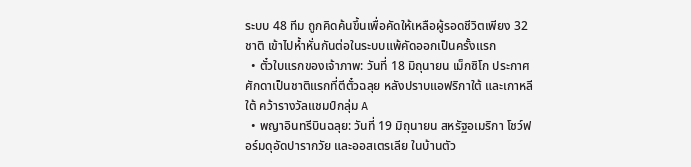ระบบ 48 ทีม ถูกคิดค้นขึ้นเพื่อคัดให้เหลือผู้รอดชีวิตเพียง 32 ชาติ เข้าไปห้ำหั่นกันต่อในระบบแพ้คัดออกเป็นครั้งแรก
  • ตั๋วใบแรกของเจ้าภาพ: วันที่ 18 มิถุนายน เม็กซิโก ประกาศศักดาเป็นชาติแรกที่ตีตั๋วฉลุย หลังปราบแอฟริกาใต้ และเกาหลีใต้ คว้ารางวัลแชมป์กลุ่ม A
  • พญาอินทรีบินฉลุย: วันที่ 19 มิถุนายน สหรัฐอเมริกา โชว์ฟอร์มดุอัดปารากวัย และออสเตรเลีย ในบ้านตัว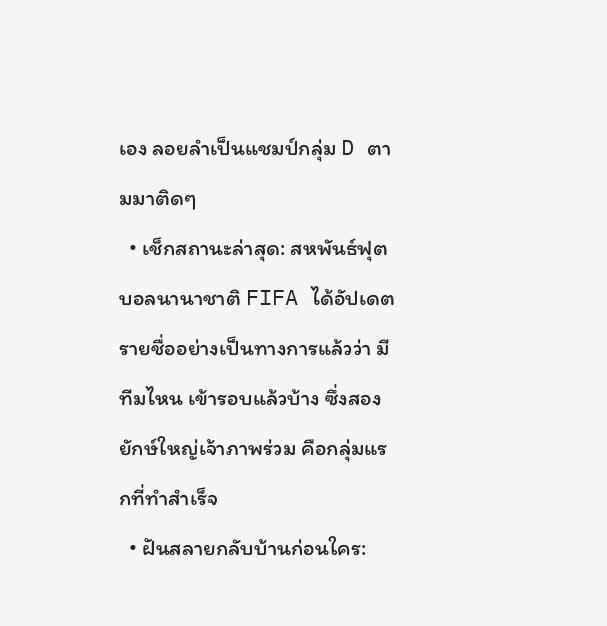เอง ลอยลำเป็นแชมป์กลุ่ม D ตามมาติดๆ
  • เช็กสถานะล่าสุด: สหพันธ์ฟุตบอลนานาชาติ FIFA ได้อัปเดตรายชื่ออย่างเป็นทางการแล้วว่า มีทีมไหน เข้ารอบแล้วบ้าง ซึ่งสองยักษ์ใหญ่เจ้าภาพร่วม คือกลุ่มแรกที่ทำสำเร็จ
  • ฝันสลายกลับบ้านก่อนใคร: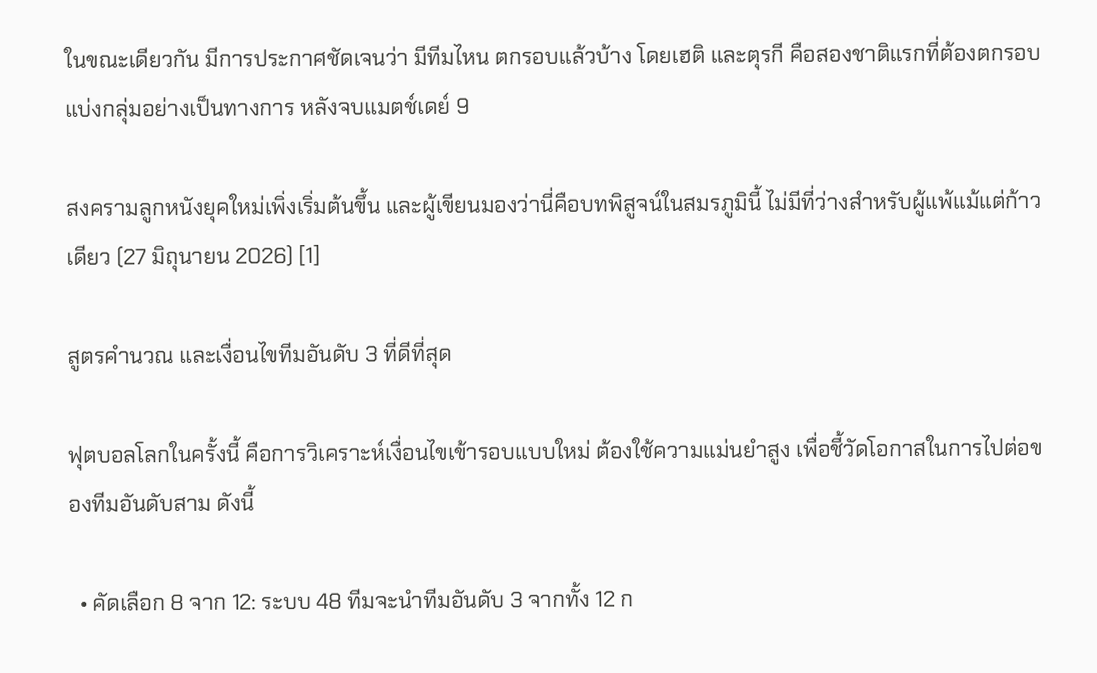ในขณะเดียวกัน มีการประกาศชัดเจนว่า มีทีมไหน ตกรอบแล้วบ้าง โดยเฮติ และตุรกี คือสองชาติแรกที่ต้องตกรอบแบ่งกลุ่มอย่างเป็นทางการ หลังจบแมตช์เดย์ 9

สงครามลูกหนังยุคใหม่เพิ่งเริ่มต้นขึ้น และผู้เขียนมองว่านี่คือบทพิสูจน์ในสมรภูมินี้ ไม่มีที่ว่างสำหรับผู้แพ้แม้แต่ก้าวเดียว (27 มิถุนายน 2026) [1]

สูตรคำนวณ และเงื่อนไขทีมอันดับ 3 ที่ดีที่สุด

ฟุตบอลโลกในครั้งนี้ คือการวิเคราะห์เงื่อนไขเข้ารอบแบบใหม่ ต้องใช้ความแม่นยำสูง เพื่อชี้วัดโอกาสในการไปต่อของทีมอันดับสาม ดังนี้

  • คัดเลือก 8 จาก 12: ระบบ 48 ทีมจะนำทีมอันดับ 3 จากทั้ง 12 ก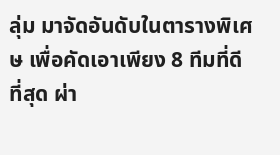ลุ่ม มาจัดอันดับในตารางพิเศษ เพื่อคัดเอาเพียง 8 ทีมที่ดีที่สุด ผ่า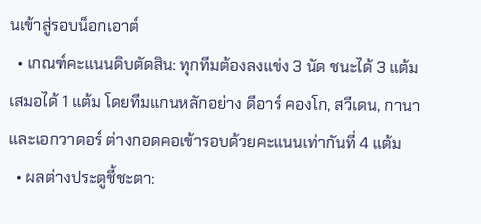นเข้าสู่รอบน็อกเอาต์
  • เกณฑ์คะแนนดิบตัดสิน: ทุกทีมต้องลงแข่ง 3 นัด ชนะได้ 3 แต้ม เสมอได้ 1 แต้ม โดยทีมแกนหลักอย่าง ดีอาร์ คองโก, สวีเดน, กานา และเอกวาดอร์ ต่างกอดคอเข้ารอบด้วยคะแนนเท่ากันที่ 4 แต้ม
  • ผลต่างประตูชี้ชะตา: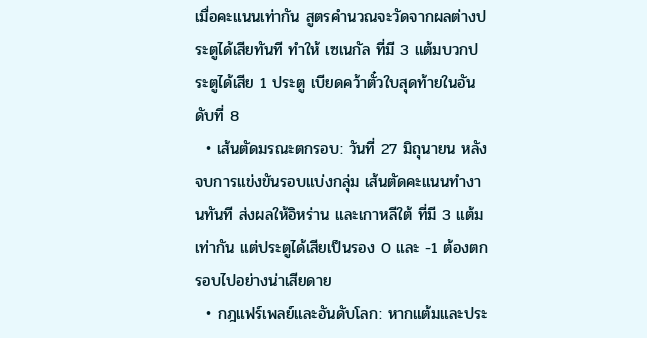เมื่อคะแนนเท่ากัน สูตรคำนวณจะวัดจากผลต่างประตูได้เสียทันที ทำให้ เซเนกัล ที่มี 3 แต้มบวกประตูได้เสีย 1 ประตู เบียดคว้าตั๋วใบสุดท้ายในอันดับที่ 8
  • เส้นตัดมรณะตกรอบ: วันที่ 27 มิถุนายน หลังจบการแข่งขันรอบแบ่งกลุ่ม เส้นตัดคะแนนทำงานทันที ส่งผลให้อิหร่าน และเกาหลีใต้ ที่มี 3 แต้มเท่ากัน แต่ประตูได้เสียเป็นรอง 0 และ -1 ต้องตกรอบไปอย่างน่าเสียดาย
  • กฎแฟร์เพลย์และอันดับโลก: หากแต้มและประ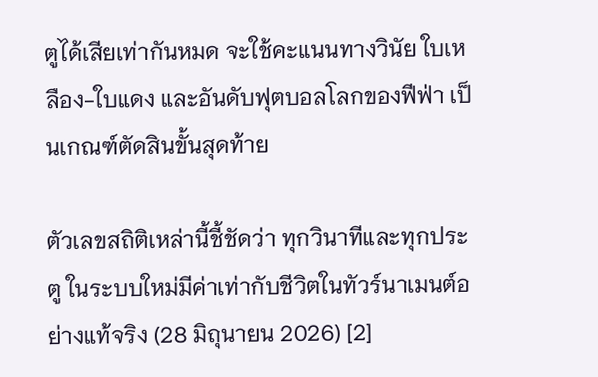ตูได้เสียเท่ากันหมด จะใช้คะแนนทางวินัย ใบเหลือง-ใบแดง และอันดับฟุตบอลโลกของฟีฟ่า เป็นเกณฑ์ตัดสินขั้นสุดท้าย

ตัวเลขสถิติเหล่านี้ชี้ชัดว่า ทุกวินาทีและทุกประตู ในระบบใหม่มีค่าเท่ากับชีวิตในทัวร์นาเมนต์อย่างแท้จริง (28 มิถุนายน 2026) [2]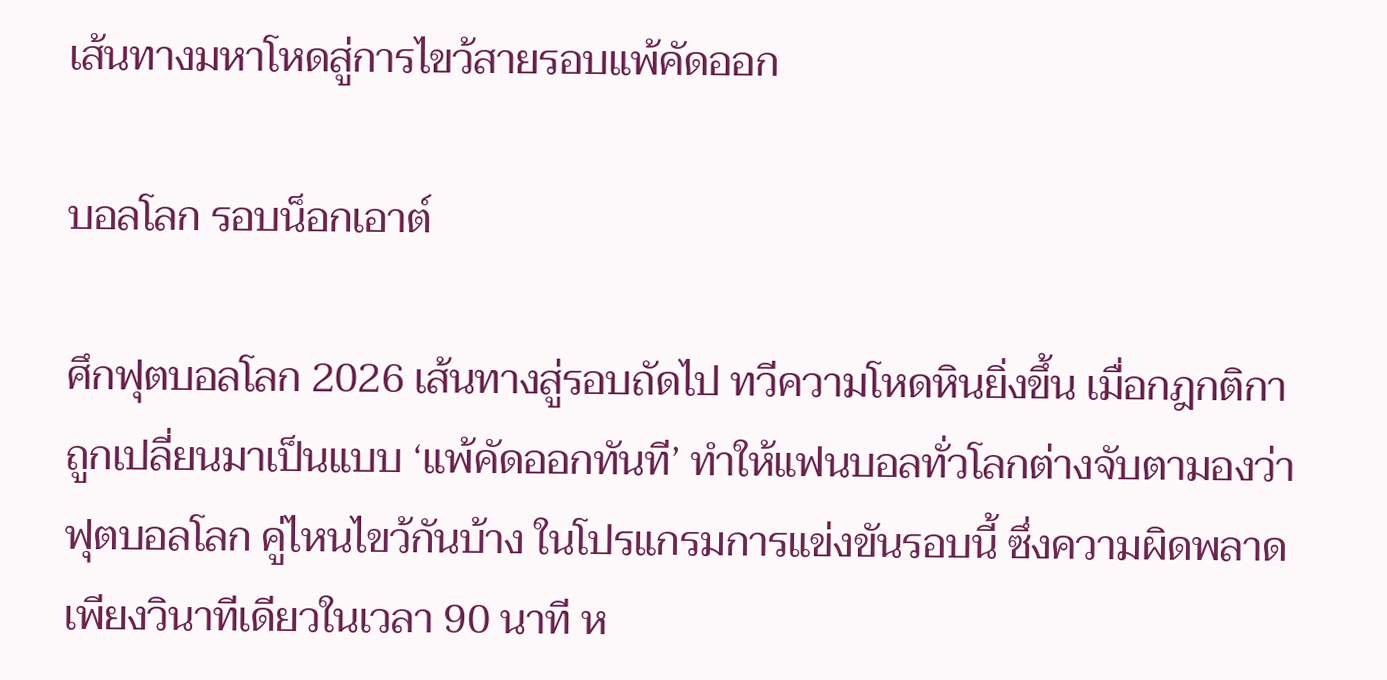เส้นทางมหาโหดสู่การไขว้สายรอบแพ้คัดออก

บอลโลก รอบน็อกเอาต์

ศึกฟุตบอลโลก 2026 เส้นทางสู่รอบถัดไป ทวีความโหดหินยิ่งขึ้น เมื่อกฎกติกาถูกเปลี่ยนมาเป็นแบบ ‘แพ้คัดออกทันที’ ทำให้แฟนบอลทั่วโลกต่างจับตามองว่า ฟุตบอลโลก คู่ไหนไขว้กันบ้าง ในโปรแกรมการแข่งขันรอบนี้ ซึ่งความผิดพลาดเพียงวินาทีเดียวในเวลา 90 นาที ห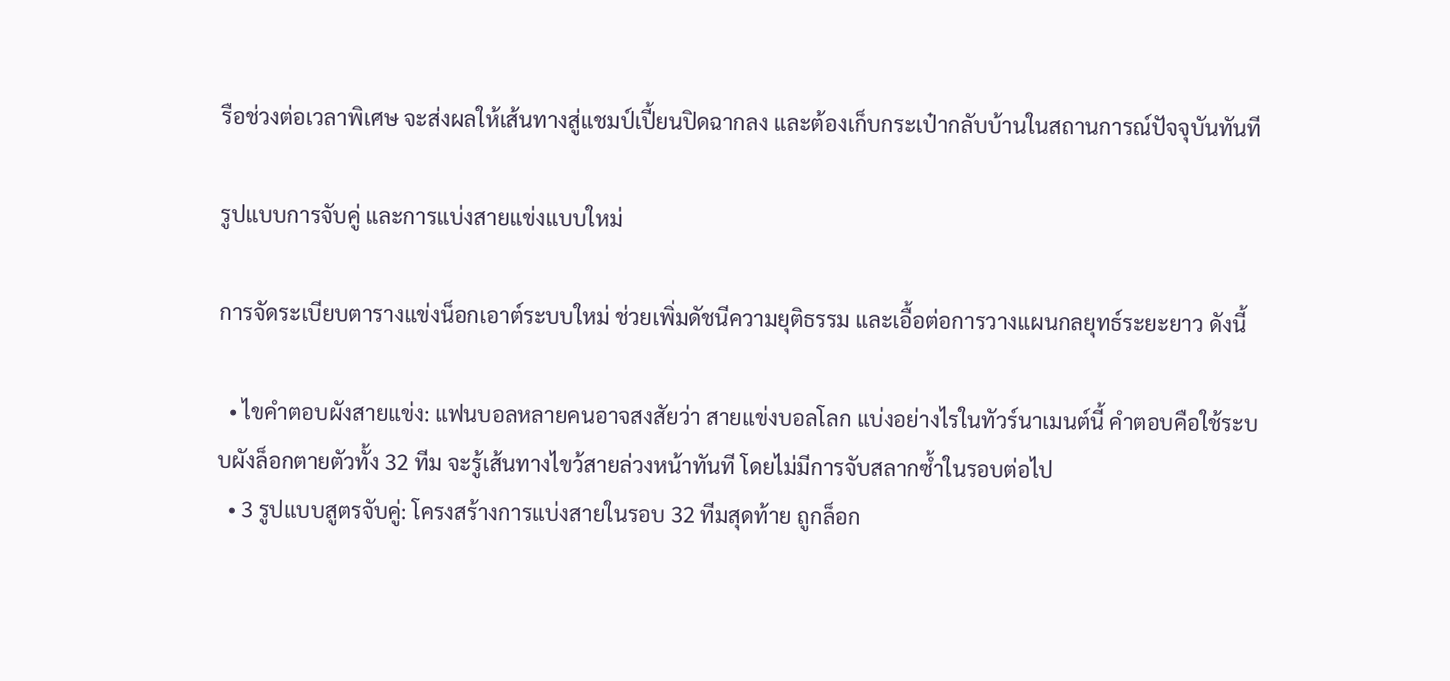รือช่วงต่อเวลาพิเศษ จะส่งผลให้เส้นทางสู่แชมป์เปี้ยนปิดฉากลง และต้องเก็บกระเป๋ากลับบ้านในสถานการณ์ปัจจุบันทันที

รูปแบบการจับคู่ และการแบ่งสายแข่งแบบใหม่

การจัดระเบียบตารางแข่งน็อกเอาต์ระบบใหม่ ช่วยเพิ่มดัชนีความยุติธรรม และเอื้อต่อการวางแผนกลยุทธ์ระยะยาว ดังนี้

  • ไขคำตอบผังสายแข่ง: แฟนบอลหลายคนอาจสงสัยว่า สายแข่งบอลโลก แบ่งอย่างไรในทัวร์นาเมนต์นี้ คำตอบคือใช้ระบบผังล็อกตายตัวทั้ง 32 ทีม จะรู้เส้นทางไขว้สายล่วงหน้าทันที โดยไม่มีการจับสลากซ้ำในรอบต่อไป
  • 3 รูปแบบสูตรจับคู่: โครงสร้างการแบ่งสายในรอบ 32 ทีมสุดท้าย ถูกล็อก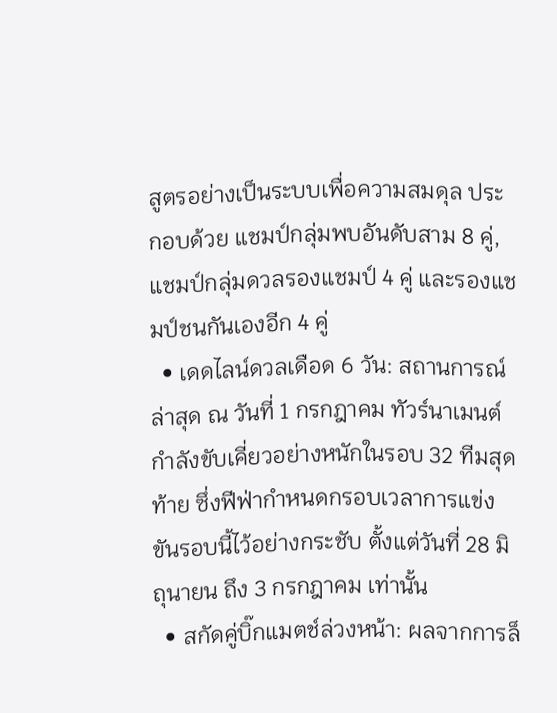สูตรอย่างเป็นระบบเพื่อความสมดุล ประกอบด้วย แชมป์กลุ่มพบอันดับสาม 8 คู่, แชมป์กลุ่มดวลรองแชมป์ 4 คู่ และรองแชมป์ชนกันเองอีก 4 คู่
  • เดดไลน์ดวลเดือด 6 วัน: สถานการณ์ล่าสุด ณ วันที่ 1 กรกฎาคม ทัวร์นาเมนต์กำลังขับเคี่ยวอย่างหนักในรอบ 32 ทีมสุดท้าย ซึ่งฟีฟ่ากำหนดกรอบเวลาการแข่งขันรอบนี้ไว้อย่างกระชับ ตั้งแต่วันที่ 28 มิถุนายน ถึง 3 กรกฎาคม เท่านั้น
  • สกัดคู่บิ๊กแมตช์ล่วงหน้า: ผลจากการล็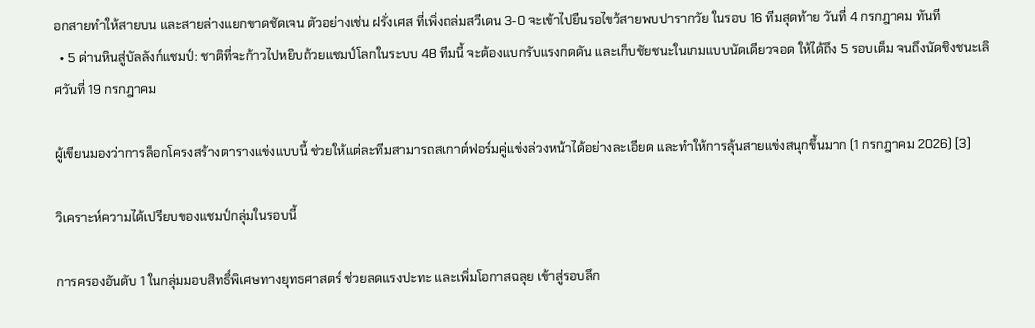อกสายทำให้สายบน และสายล่างแยกขาดชัดเจน ตัวอย่างเช่น ฝรั่งเศส ที่เพิ่งถล่มสวีเดน 3-0 จะเข้าไปยืนรอไขว้สายพบปารากวัย ในรอบ 16 ทีมสุดท้าย วันที่ 4 กรกฎาคม ทันที
  • 5 ด่านหินสู่บัลลังก์แชมป์: ชาติที่จะก้าวไปหยิบถ้วยแชมป์โลกในระบบ 48 ทีมนี้ จะต้องแบกรับแรงกดดัน และเก็บชัยชนะในเกมแบบนัดเดียวจอด ให้ได้ถึง 5 รอบเต็ม จนถึงนัดชิงชนะเลิศวันที่ 19 กรกฎาคม

ผู้เขียนมองว่าการล็อกโครงสร้างตารางแข่งแบบนี้ ช่วยให้แต่ละทีมสามารถสเกาต์ฟอร์มคู่แข่งล่วงหน้าได้อย่างละเอียด และทำให้การลุ้นสายแข่งสนุกขึ้นมาก (1 กรกฎาคม 2026) [3]

วิเคราะห์ความได้เปรียบของแชมป์กลุ่มในรอบนี้

การครองอันดับ 1 ในกลุ่มมอบสิทธิ์พิเศษทางยุทธศาสตร์ ช่วยลดแรงปะทะ และเพิ่มโอกาสฉลุย เข้าสู่รอบลึก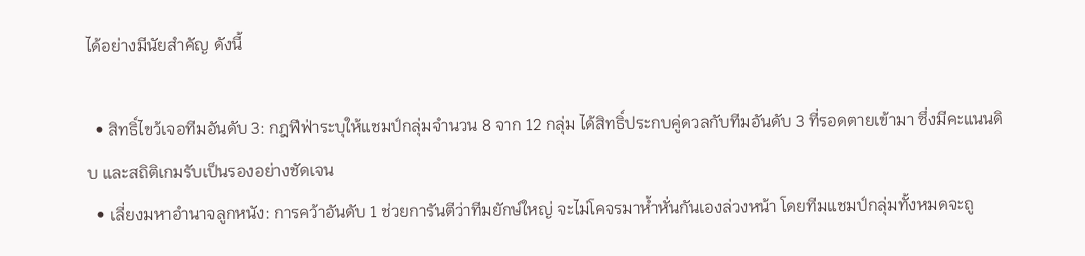ได้อย่างมีนัยสำคัญ ดังนี้

  • สิทธิ์ไขว้เจอทีมอันดับ 3: กฎฟีฟ่าระบุให้แชมป์กลุ่มจำนวน 8 จาก 12 กลุ่ม ได้สิทธิ์ประกบคู่ดวลกับทีมอันดับ 3 ที่รอดตายเข้ามา ซึ่งมีคะแนนดิบ และสถิติเกมรับเป็นรองอย่างชัดเจน
  • เลี่ยงมหาอำนาจลูกหนัง: การคว้าอันดับ 1 ช่วยการันตีว่าทีมยักษ์ใหญ่ จะไม่โคจรมาห้ำหั่นกันเองล่วงหน้า โดยทีมแชมป์กลุ่มทั้งหมดจะถู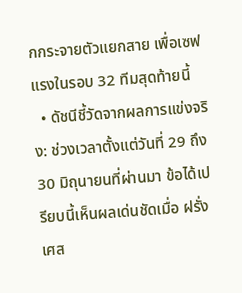กกระจายตัวแยกสาย เพื่อเซฟแรงในรอบ 32 ทีมสุดท้ายนี้
  • ดัชนีชี้วัดจากผลการแข่งจริง: ช่วงเวลาตั้งแต่วันที่ 29 ถึง 30 มิถุนายนที่ผ่านมา ข้อได้เปรียบนี้เห็นผลเด่นชัดเมื่อ ฝรั่งเศส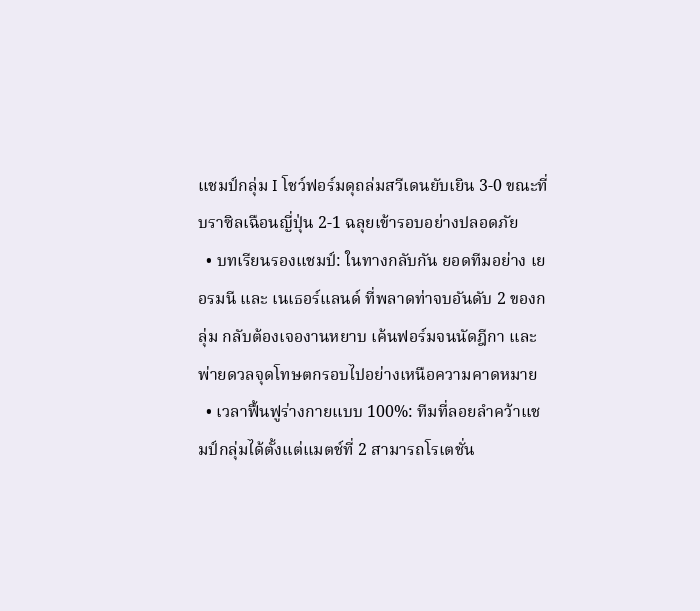แชมป์กลุ่ม I โชว์ฟอร์มดุถล่มสวีเดนยับเยิน 3-0 ขณะที่บราซิลเฉือนญี่ปุ่น 2-1 ฉลุยเข้ารอบอย่างปลอดภัย
  • บทเรียนรองแชมป์: ในทางกลับกัน ยอดทีมอย่าง เยอรมนี และ เนเธอร์แลนด์ ที่พลาดท่าจบอันดับ 2 ของกลุ่ม กลับต้องเจองานหยาบ เค้นฟอร์มจนนัดฎีกา และพ่ายดวลจุดโทษตกรอบไปอย่างเหนือความคาดหมาย
  • เวลาฟื้นฟูร่างกายแบบ 100%: ทีมที่ลอยลำคว้าแชมป์กลุ่มได้ตั้งแต่แมตช์ที่ 2 สามารถโรเตชั่น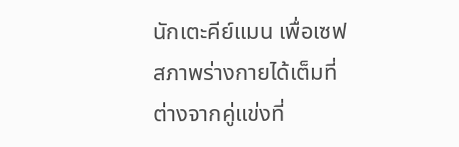นักเตะคีย์แมน เพื่อเซฟสภาพร่างกายได้เต็มที่ ต่างจากคู่แข่งที่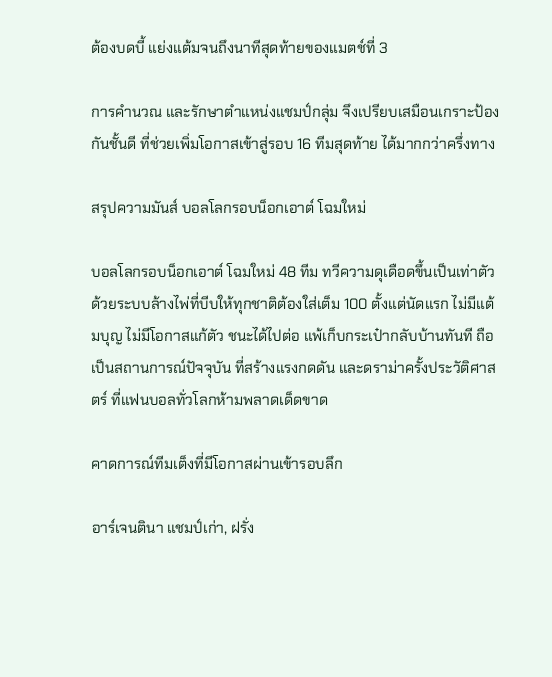ต้องบดบี้ แย่งแต้มจนถึงนาทีสุดท้ายของแมตช์ที่ 3

การคำนวณ และรักษาตำแหน่งแชมป์กลุ่ม จึงเปรียบเสมือนเกราะป้องกันชั้นดี ที่ช่วยเพิ่มโอกาสเข้าสู่รอบ 16 ทีมสุดท้าย ได้มากกว่าครึ่งทาง

สรุปความมันส์ บอลโลกรอบน็อกเอาต์ โฉมใหม่

บอลโลกรอบน็อกเอาต์ โฉมใหม่ 48 ทีม ทวีความดุเดือดขึ้นเป็นเท่าตัว ด้วยระบบล้างไพ่ที่บีบให้ทุกชาติต้องใส่เต็ม 100 ตั้งแต่นัดแรก ไม่มีแต้มบุญ ไม่มีโอกาสแก้ตัว ชนะได้ไปต่อ แพ้เก็บกระเป๋ากลับบ้านทันที ถือเป็นสถานการณ์ปัจจุบัน ที่สร้างแรงกดดัน และดราม่าครั้งประวัติศาสตร์ ที่แฟนบอลทั่วโลกห้ามพลาดเด็ดขาด

คาดการณ์ทีมเต็งที่มีโอกาสผ่านเข้ารอบลึก

อาร์เจนตินา แชมป์เก่า, ฝรั่ง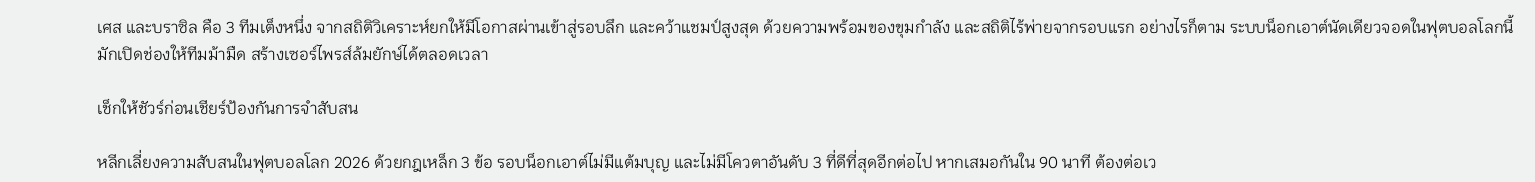เศส และบราซิล คือ 3 ทีมเต็งหนึ่ง จากสถิติวิเคราะห์ยกให้มีโอกาสผ่านเข้าสู่รอบลึก และคว้าแชมป์สูงสุด ด้วยความพร้อมของขุมกำลัง และสถิติไร้พ่ายจากรอบแรก อย่างไรก็ตาม ระบบน็อกเอาต์นัดเดียวจอดในฟุตบอลโลกนี้ มักเปิดช่องให้ทีมม้ามืด สร้างเซอร์ไพรส์ล้มยักษ์ได้ตลอดเวลา

เช็กให้ชัวร์ก่อนเชียร์ป้องกันการจำสับสน

หลีกเลี่ยงความสับสนในฟุตบอลโลก 2026 ด้วยกฎเหล็ก 3 ข้อ รอบน็อกเอาต์ไม่มีแต้มบุญ และไม่มีโควตาอันดับ 3 ที่ดีที่สุดอีกต่อไป หากเสมอกันใน 90 นาที ต้องต่อเว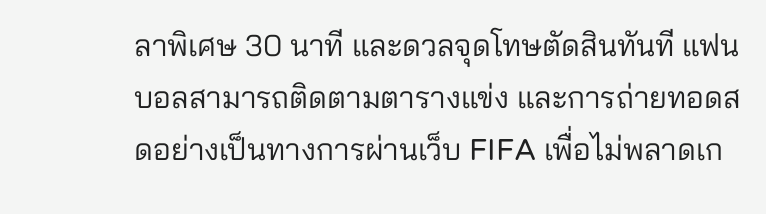ลาพิเศษ 30 นาที และดวลจุดโทษตัดสินทันที แฟนบอลสามารถติดตามตารางแข่ง และการถ่ายทอดสดอย่างเป็นทางการผ่านเว็บ FIFA เพื่อไม่พลาดเก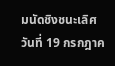มนัดชิงชนะเลิศวันที่ 19 กรกฎาค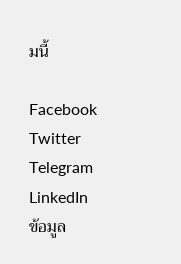มนี้

Facebook
Twitter
Telegram
LinkedIn
ข้อมูล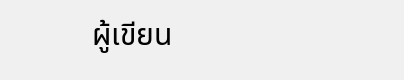ผู้เขียน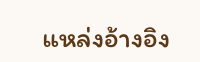แหล่งอ้างอิง